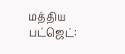மத்திய பட்ஜெட்: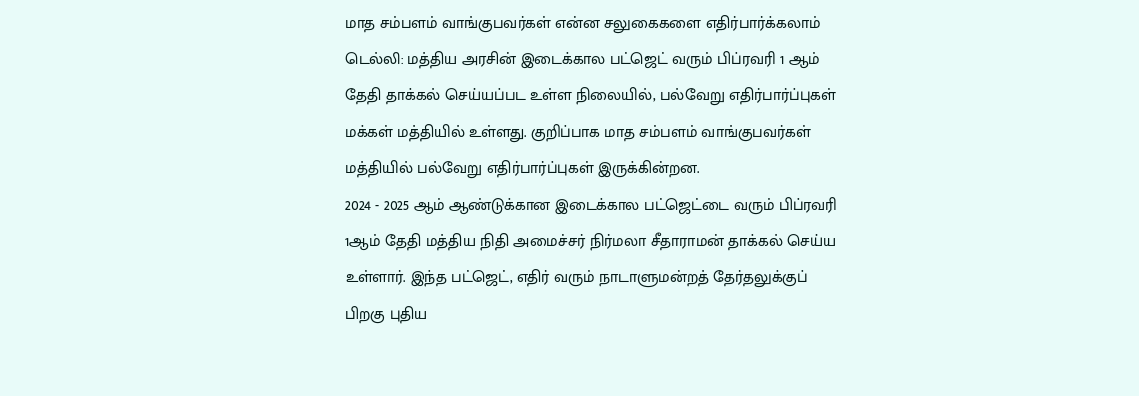மாத சம்பளம் வாங்குபவர்கள் என்ன சலுகைகளை எதிர்பார்க்கலாம்
டெல்லி: மத்திய அரசின் இடைக்கால பட்ஜெட் வரும் பிப்ரவரி 1 ஆம் தேதி தாக்கல் செய்யப்பட உள்ள நிலையில், பல்வேறு எதிர்பார்ப்புகள் மக்கள் மத்தியில் உள்ளது. குறிப்பாக மாத சம்பளம் வாங்குபவர்கள் மத்தியில் பல்வேறு எதிர்பார்ப்புகள் இருக்கின்றன.
2024 - 2025 ஆம் ஆண்டுக்கான இடைக்கால பட்ஜெட்டை வரும் பிப்ரவரி 1ஆம் தேதி மத்திய நிதி அமைச்சர் நிர்மலா சீதாராமன் தாக்கல் செய்ய உள்ளார். இந்த பட்ஜெட், எதிர் வரும் நாடாளுமன்றத் தேர்தலுக்குப் பிறகு புதிய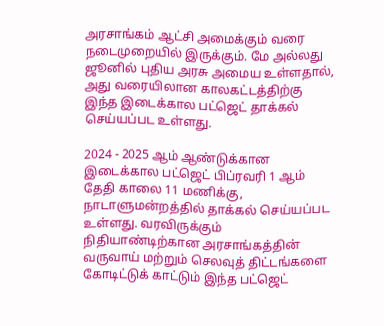அரசாங்கம் ஆட்சி அமைக்கும் வரை நடைமுறையில் இருக்கும். மே அல்லது ஜூனில் புதிய அரசு அமைய உள்ளதால், அது வரையிலான காலகட்டத்திற்கு இந்த இடைக்கால பட்ஜெட் தாக்கல் செய்யப்பட உள்ளது.

2024 - 2025 ஆம் ஆண்டுக்கான இடைக்கால பட்ஜெட் பிப்ரவரி 1 ஆம் தேதி காலை 11 மணிக்கு, நாடாளுமன்றத்தில் தாக்கல் செய்யப்பட உள்ளது. வரவிருக்கும் நிதியாண்டிற்கான அரசாங்கத்தின் வருவாய் மற்றும் செலவுத் திட்டங்களை கோடிட்டுக் காட்டும் இந்த பட்ஜெட்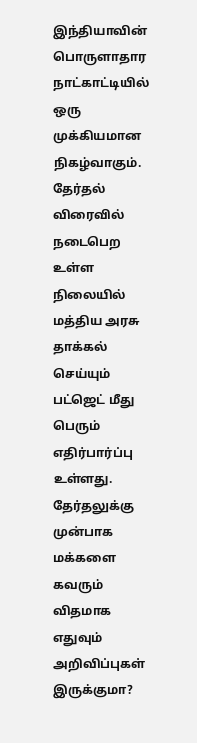இந்தியாவின் பொருளாதார நாட்காட்டியில் ஒரு முக்கியமான நிகழ்வாகும்.
தேர்தல் விரைவில் நடைபெற உள்ள நிலையில் மத்திய அரசு தாக்கல் செய்யும் பட்ஜெட் மீது பெரும் எதிர்பார்ப்பு உள்ளது. தேர்தலுக்கு முன்பாக மக்களை கவரும் விதமாக எதுவும் அறிவிப்புகள் இருக்குமா?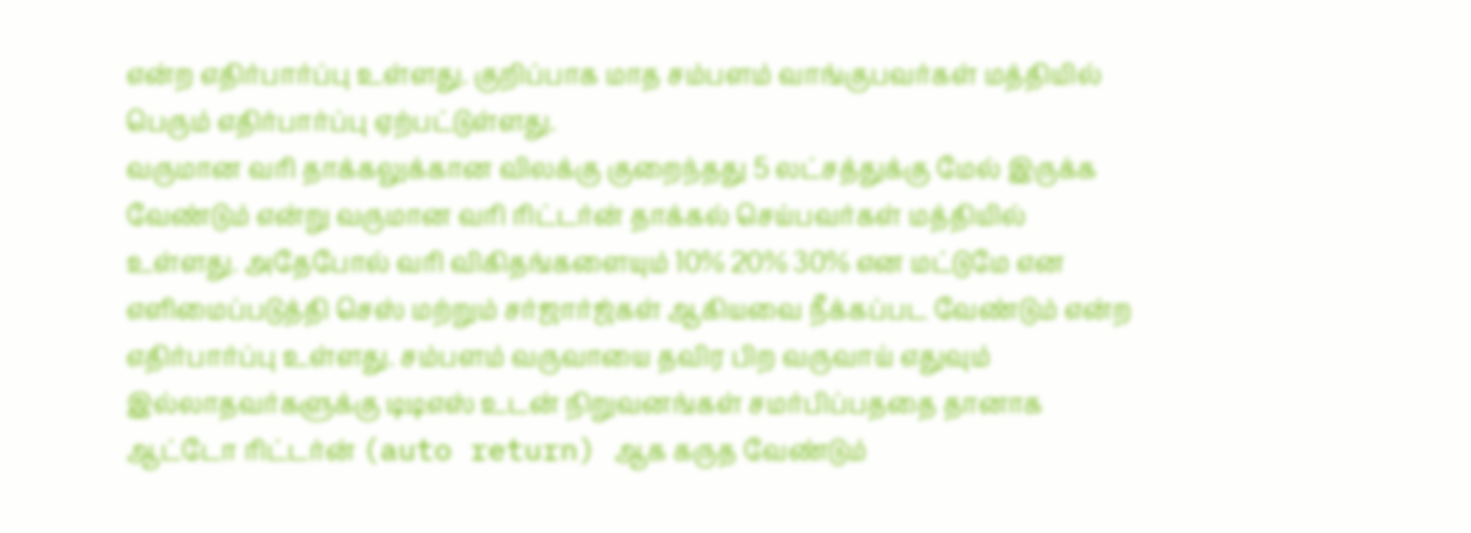என்ற எதிர்பார்ப்பு உள்ளது. குறிப்பாக மாத சம்பளம் வாங்குபவர்கள் மத்தியில் பெரும் எதிர்பார்ப்பு ஏற்பட்டுள்ளது.
வருமான வரி தாக்கலுக்கான விலக்கு குறைந்தது 5 லட்சத்துக்கு மேல் இருக்க வேண்டும் என்று வருமான வரி ரிட்டர்ன் தாக்கல் செய்பவர்கள் மத்தியில் உள்ளது. அதேபோல் வரி விகிதங்களையும் 10% 20% 30% என மட்டுமே என எளிமைப்படுத்தி செஸ் மற்றும் சர்ஜார்ஜ்கள் ஆகியவை நீக்கப்பட வேண்டும் என்ற எதிர்பார்ப்பு உள்ளது. சம்பளம் வருவாயை தவிர பிற வருவாய் எதுவும் இல்லாதவர்களுக்கு டிடிஎஸ் உடன் நிறுவனங்கள் சமர்பிப்பததை தானாக ஆட்டோ ரிட்டர்ன் (auto return) ஆக கருத வேண்டும்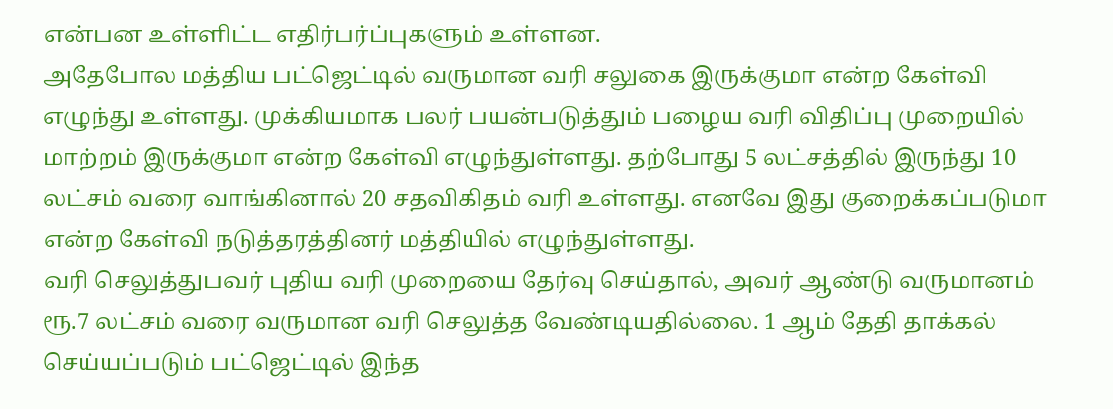என்பன உள்ளிட்ட எதிர்பர்ப்புகளும் உள்ளன.
அதேபோல மத்திய பட்ஜெட்டில் வருமான வரி சலுகை இருக்குமா என்ற கேள்வி எழுந்து உள்ளது. முக்கியமாக பலர் பயன்படுத்தும் பழைய வரி விதிப்பு முறையில் மாற்றம் இருக்குமா என்ற கேள்வி எழுந்துள்ளது. தற்போது 5 லட்சத்தில் இருந்து 10 லட்சம் வரை வாங்கினால் 20 சதவிகிதம் வரி உள்ளது. எனவே இது குறைக்கப்படுமா என்ற கேள்வி நடுத்தரத்தினர் மத்தியில் எழுந்துள்ளது.
வரி செலுத்துபவர் புதிய வரி முறையை தேர்வு செய்தால், அவர் ஆண்டு வருமானம் ரூ.7 லட்சம் வரை வருமான வரி செலுத்த வேண்டியதில்லை. 1 ஆம் தேதி தாக்கல் செய்யப்படும் பட்ஜெட்டில் இந்த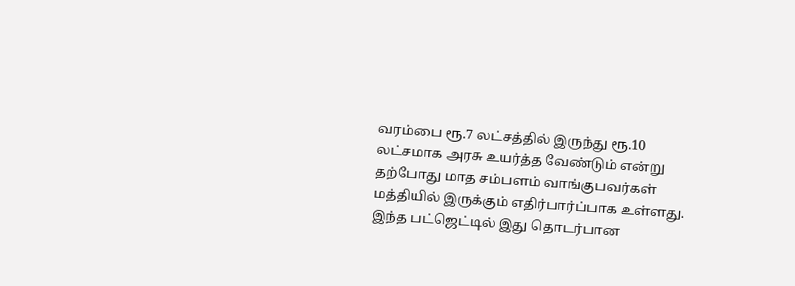வரம்பை ரூ.7 லட்சத்தில் இருந்து ரூ.10 லட்சமாக அரசு உயர்த்த வேண்டும் என்று தற்போது மாத சம்பளம் வாங்குபவர்கள் மத்தியில் இருக்கும் எதிர்பார்ப்பாக உள்ளது. இந்த பட்ஜெட்டில் இது தொடர்பான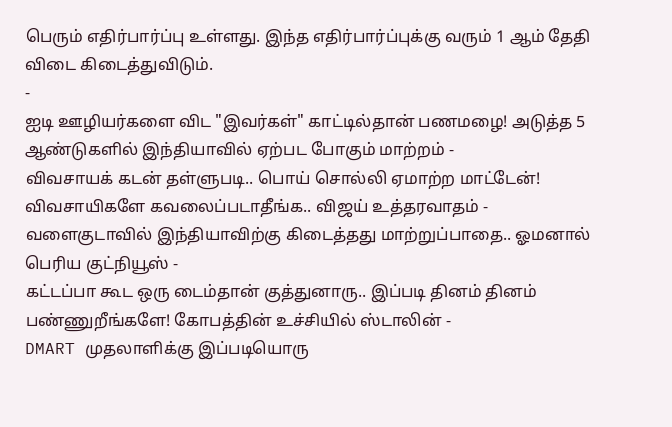பெரும் எதிர்பார்ப்பு உள்ளது. இந்த எதிர்பார்ப்புக்கு வரும் 1 ஆம் தேதி விடை கிடைத்துவிடும்.
-
ஐடி ஊழியர்களை விட "இவர்கள்" காட்டில்தான் பணமழை! அடுத்த 5 ஆண்டுகளில் இந்தியாவில் ஏற்பட போகும் மாற்றம் -
விவசாயக் கடன் தள்ளுபடி.. பொய் சொல்லி ஏமாற்ற மாட்டேன்! விவசாயிகளே கவலைப்படாதீங்க.. விஜய் உத்தரவாதம் -
வளைகுடாவில் இந்தியாவிற்கு கிடைத்தது மாற்றுப்பாதை.. ஓமனால் பெரிய குட்நியூஸ் -
கட்டப்பா கூட ஒரு டைம்தான் குத்துனாரு.. இப்படி தினம் தினம் பண்ணுறீங்களே! கோபத்தின் உச்சியில் ஸ்டாலின் -
DMART முதலாளிக்கு இப்படியொரு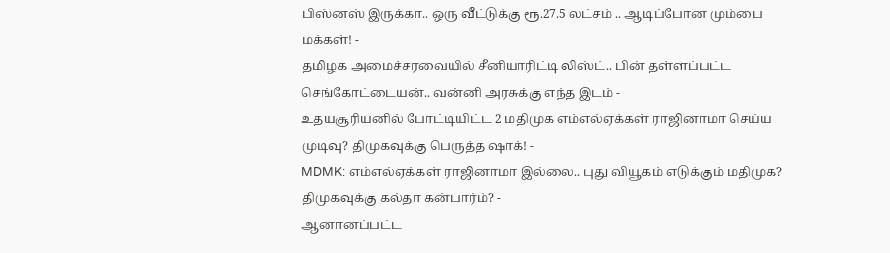பிஸ்னஸ் இருக்கா.. ஒரு வீட்டுக்கு ரூ.27.5 லட்சம் .. ஆடிப்போன மும்பை மக்கள்! -
தமிழக அமைச்சரவையில் சீனியாரிட்டி லிஸ்ட்.. பின் தள்ளப்பட்ட செங்கோட்டையன்.. வன்னி அரசுக்கு எந்த இடம் -
உதயசூரியனில் போட்டியிட்ட 2 மதிமுக எம்எல்ஏக்கள் ராஜினாமா செய்ய முடிவு? திமுகவுக்கு பெருத்த ஷாக்! -
MDMK: எம்எல்ஏக்கள் ராஜினாமா இல்லை.. புது வியூகம் எடுக்கும் மதிமுக? திமுகவுக்கு கல்தா கன்பார்ம்? -
ஆனானப்பட்ட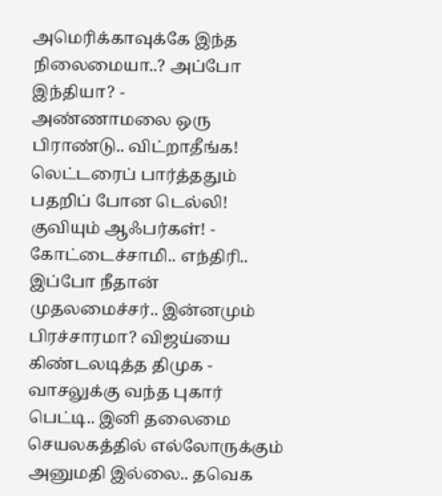அமெரிக்காவுக்கே இந்த நிலைமையா..? அப்போ இந்தியா? -
அண்ணாமலை ஒரு பிராண்டு.. விட்றாதீங்க! லெட்டரைப் பார்த்ததும் பதறிப் போன டெல்லி! குவியும் ஆஃபர்கள்! -
கோட்டைச்சாமி.. எந்திரி.. இப்போ நீதான் முதலமைச்சர்.. இன்னமும் பிரச்சாரமா? விஜய்யை கிண்டலடித்த திமுக -
வாசலுக்கு வந்த புகார் பெட்டி.. இனி தலைமை செயலகத்தில் எல்லோருக்கும் அனுமதி இல்லை.. தவெக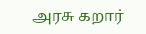அரசு கறார்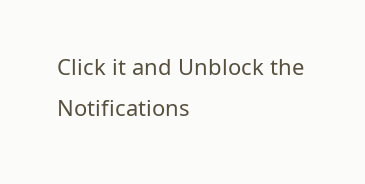Click it and Unblock the Notifications